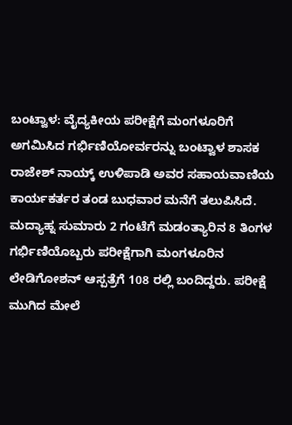ಬಂಟ್ವಾಳ: ವೈದ್ಯಕೀಯ ಪರೀಕ್ಷೆಗೆ ಮಂಗಳೂರಿಗೆ ಅಗಮಿಸಿದ ಗರ್ಭಿಣಿಯೋರ್ವರನ್ನು ಬಂಟ್ವಾಳ ಶಾಸಕ ರಾಜೇಶ್ ನಾಯ್ಕ್ ಉಳಿಪಾಡಿ ಅವರ ಸಹಾಯವಾಣಿಯ ಕಾರ್ಯಕರ್ತರ ತಂಡ ಬುಧವಾರ ಮನೆಗೆ ತಲುಪಿಸಿದೆ.
ಮದ್ಯಾಹ್ನ ಸುಮಾರು 2 ಗಂಟೆಗೆ ಮಡಂತ್ಯಾರಿನ 8 ತಿಂಗಳ ಗರ್ಭಿಣಿಯೊಬ್ಬರು ಪರೀಕ್ಷೆಗಾಗಿ ಮಂಗಳೂರಿನ ಲೇಡಿಗೋಶನ್ ಆಸ್ಪತ್ರೆಗೆ 108 ರಲ್ಲಿ ಬಂದಿದ್ದರು. ಪರೀಕ್ಷೆ ಮುಗಿದ ಮೇಲೆ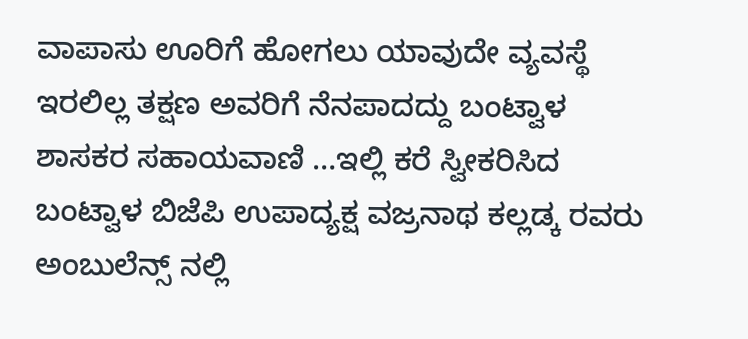ವಾಪಾಸು ಊರಿಗೆ ಹೋಗಲು ಯಾವುದೇ ವ್ಯವಸ್ಥೆ ಇರಲಿಲ್ಲ ತಕ್ಷಣ ಅವರಿಗೆ ನೆನಪಾದದ್ದು ಬಂಟ್ವಾಳ ಶಾಸಕರ ಸಹಾಯವಾಣಿ …ಇಲ್ಲಿ ಕರೆ ಸ್ವೀಕರಿಸಿದ ಬಂಟ್ವಾಳ ಬಿಜೆಪಿ ಉಪಾದ್ಯಕ್ಷ ವಜ್ರನಾಥ ಕಲ್ಲಡ್ಕ ರವರು ಅಂಬುಲೆನ್ಸ್ ನಲ್ಲಿ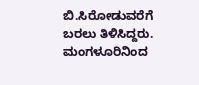ಬಿ.ಸಿರೋಡುವರೆಗೆ ಬರಲು ತಿಳಿಸಿದ್ದರು.
ಮಂಗಳೂರಿನಿಂದ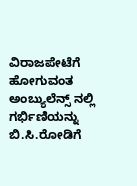ವಿರಾಜಪೇಟೆಗೆ ಹೋಗುವಂತ ಅಂಬ್ಯುಲೆನ್ಸ್ ನಲ್ಲಿ ಗರ್ಭಿಣಿಯನ್ನು ಬಿ.ಸಿ.ರೋಡಿಗೆ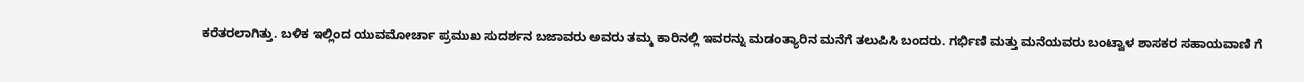ಕರೆತರಲಾಗಿತ್ತು. ಬಳಿಕ ಇಲ್ಲಿಂದ ಯುವಮೋರ್ಚಾ ಪ್ರಮುಖ ಸುದರ್ಶನ ಬಜಾವರು ಅವರು ತಮ್ಮ ಕಾರಿನಲ್ಲಿ ಇವರನ್ನು ಮಡಂತ್ಯಾರಿನ ಮನೆಗೆ ತಲುಪಿಸಿ ಬಂದರು. ಗರ್ಭಿಣಿ ಮತ್ತು ಮನೆಯವರು ಬಂಟ್ವಾಳ ಶಾಸಕರ ಸಹಾಯವಾಣಿ ಗೆ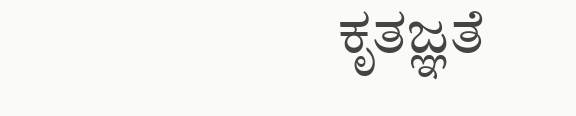ಕೃತಜ್ಞತೆ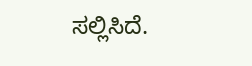ಸಲ್ಲಿಸಿದೆ.